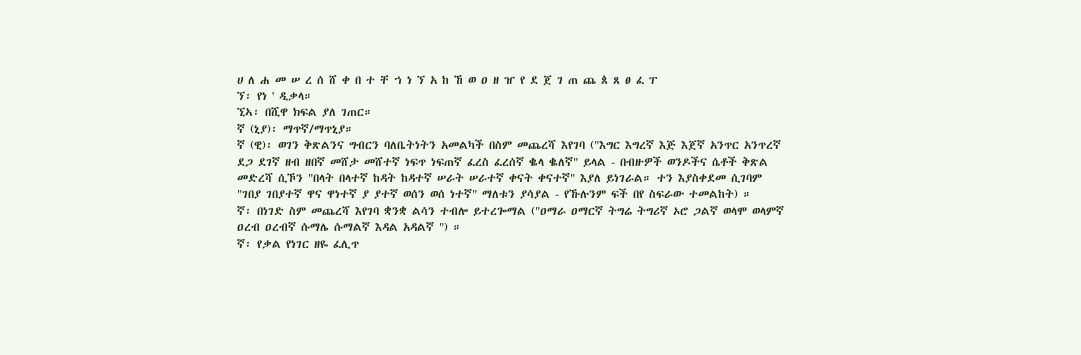ሀ ለ ሐ መ ሠ ረ ሰ ሸ ቀ በ ተ ቸ ኀ ነ ኘ አ ከ ኸ ወ ዐ ዘ ዠ የ ደ ጀ ገ ጠ ጨ ጰ ጸ ፀ ፈ ፐ
ኘ፡ የነ ' ዲቃላ።
ኚኣ፡ በሺዋ ክፍል ያለ ገጠር።
ኛ (ኒያ)፡ ማጥኛ/ማጥኒያ።
ኛ (ዊ)፡ ወገን ቅጽልንና ግብርን ባለቤትነትን አመልካች በስም መጨረሻ እየገባ ("እግር እግረኛ እጅ እጀኛ አንጥር አንጥረኛ ደጋ ደገኛ ዘብ ዘበኛ መሸታ መሸተኛ ነፍጥ ነፍጠኛ ፈረስ ፈረሰኛ ቈላ ቈለኛ" ይላል - በብዙዎች ወንዶችና ሴቶች ቅጽል መድረሻ ሲኾን "በላት በላተኛ ከዳት ከዳተኛ ሠራት ሠራተኛ ቀናት ቀናተኛ" እያለ ይነገራል። ተን እያስቀደመ ሲገባም "ገበያ ገበያተኛ ዋና ዋነተኛ ያ ያተኛ ወሰን ወሰ ነተኛ" ማለቱን ያሳያል - የኹሉንም ፍች በየ ስፍራው ተመልከት) ።
ኛ፡ በነገድ ስም መጨረሻ እየገባ ቋንቋ ልሳን ተብሎ ይተረጐማል ("ዐማራ ዐማርኛ ትግሬ ትግሪኛ ኦሮ ጋልኛ ወላሞ ወላምኛ ዐረብ ዐረብኛ ሱማሌ ሱማልኛ እዳል አዳልኛ ") ።
ኛ፡ የቃል የነገር ዘዬ ፈሊጥ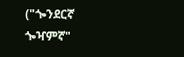("ጐንደርኛ ጐዣምኛ"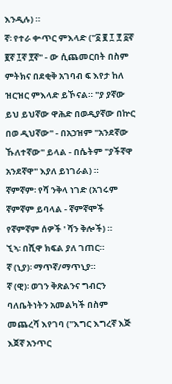እንዲሉ) ።
ኛ፡ የተራ ቍጥር ምእላድ ("፩ ፪ ፲ ፻ ፩ኛ ፪ኛ ፲ኛ ፻ኛ" - ው ሲጨመርበት በስም ምትክና በደቂቅ አገባብ ፍ እየታ ከለ ዝርዝር ምእላድ ይኾናል። "ያ ያኛው ይህ ይህኛው ዋሕድ በወዲያኛው በኵር በወ ዲህኛው" - በአኃዝም "አንደኛው ኹለተኛው" ይላል - በሴትም "ያችኛዋ አንደኛዋ" እያለ ይነገራል) ።
ኛምኛም፡ የሻ ንቅላ ነገድ (አገሩም ኛምኛም ይባላል - ኛምኛሞች የኛምኛም ሰዎች ' ሻን ቅሎች) ።
ኚኣ፡ በሺዋ ክፍል ያለ ገጠር።
ኛ (ኒያ)፡ ማጥኛ/ማጥኒያ።
ኛ (ዊ)፡ ወገን ቅጽልንና ግብርን ባለቤትነትን አመልካች በስም መጨረሻ እየገባ ("እግር እግረኛ እጅ እጀኛ አንጥር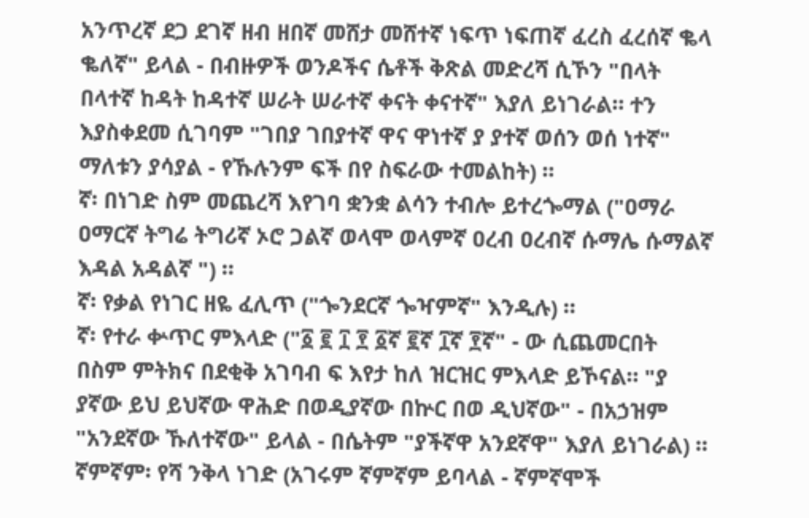አንጥረኛ ደጋ ደገኛ ዘብ ዘበኛ መሸታ መሸተኛ ነፍጥ ነፍጠኛ ፈረስ ፈረሰኛ ቈላ ቈለኛ" ይላል - በብዙዎች ወንዶችና ሴቶች ቅጽል መድረሻ ሲኾን "በላት በላተኛ ከዳት ከዳተኛ ሠራት ሠራተኛ ቀናት ቀናተኛ" እያለ ይነገራል። ተን እያስቀደመ ሲገባም "ገበያ ገበያተኛ ዋና ዋነተኛ ያ ያተኛ ወሰን ወሰ ነተኛ" ማለቱን ያሳያል - የኹሉንም ፍች በየ ስፍራው ተመልከት) ።
ኛ፡ በነገድ ስም መጨረሻ እየገባ ቋንቋ ልሳን ተብሎ ይተረጐማል ("ዐማራ ዐማርኛ ትግሬ ትግሪኛ ኦሮ ጋልኛ ወላሞ ወላምኛ ዐረብ ዐረብኛ ሱማሌ ሱማልኛ እዳል አዳልኛ ") ።
ኛ፡ የቃል የነገር ዘዬ ፈሊጥ ("ጐንደርኛ ጐዣምኛ" እንዲሉ) ።
ኛ፡ የተራ ቍጥር ምእላድ ("፩ ፪ ፲ ፻ ፩ኛ ፪ኛ ፲ኛ ፻ኛ" - ው ሲጨመርበት በስም ምትክና በደቂቅ አገባብ ፍ እየታ ከለ ዝርዝር ምእላድ ይኾናል። "ያ ያኛው ይህ ይህኛው ዋሕድ በወዲያኛው በኵር በወ ዲህኛው" - በአኃዝም "አንደኛው ኹለተኛው" ይላል - በሴትም "ያችኛዋ አንደኛዋ" እያለ ይነገራል) ።
ኛምኛም፡ የሻ ንቅላ ነገድ (አገሩም ኛምኛም ይባላል - ኛምኛሞች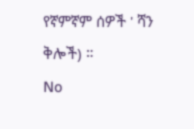የኛምኛም ሰዎች ' ሻን ቅሎች) ።
No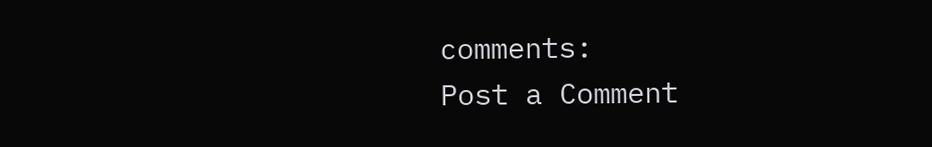comments:
Post a Comment